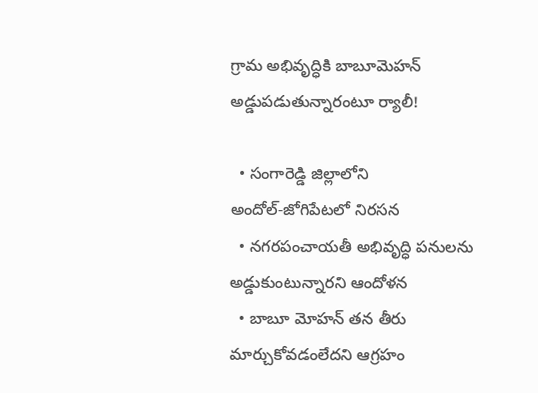గ్రామ అభివృద్ధికి బాబూమెహన్ అడ్డుప‌డుతున్నారంటూ ర్యాలీ!

  • సంగారెడ్డి జిల్లాలోని అందోల్‌-జోగిపేటలో నిరసన
  • నగరపంచాయతీ అభివృద్ధి పనులను అడ్డుకుంటున్నారని ఆందోళన
  • బాబూ మోహన్ తన తీరు మార్చుకోవడంలేదని ఆగ్రహం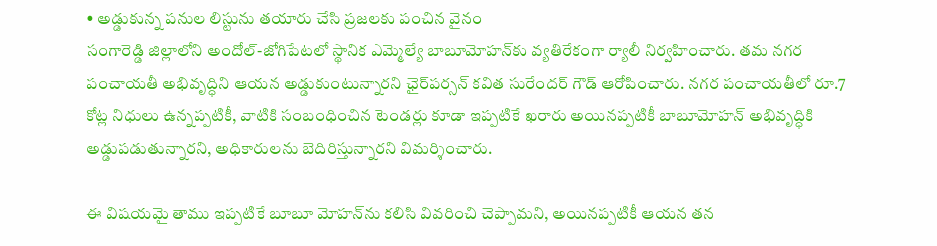• అడ్డుకున్న పనుల లిస్టును తయారు చేసి ప్రజలకు పంచిన వైనం
సంగారెడ్డి జిల్లాలోని అందోల్‌-జోగిపేటలో స్థానిక ఎమ్మెల్యే బాబూమోహన్‌కు వ్య‌తిరేకంగా ర్యాలీ నిర్వ‌హించారు. త‌మ నగర పంచాయతీ అభివృద్ధిని ఆయన అడ్డుకుంటున్నార‌ని ఛైర్‌పర్సన్‌ కవిత సురేందర్‌ గౌడ్ ఆరోపించారు. నగర పంచాయతీలో రూ.7 కోట్ల నిధులు ఉన్నప్పటికీ, వాటికి సంబంధించిన టెండర్లు కూడా ఇప్పటికే ఖరారు అయినప్పటికీ బాబూమోహన్ అభివృద్ధికి అడ్డుపడుతున్నారని, అధికారులను బెదిరిస్తున్నారని విమర్శించారు.

ఈ విషయమై తాము ఇప్పటికే బూబూ మోహన్‌ను కలిసి వివరించి చెప్పామని, అయినప్పటికీ ఆయన తన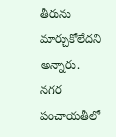తీరును మార్చుకోలేదని అన్నారు. నగర పంచాయతీలో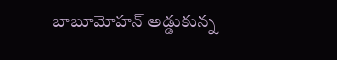బాబూమోహన్ అడ్డుకున్న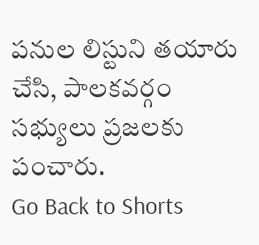పనుల లిస్టుని తయారు చేసి, పాలకవర్గం సభ్యులు ప్రజలకు పంచారు.
Go Back to Shorts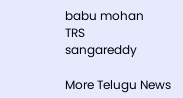babu mohan
TRS
sangareddy

More Telugu News